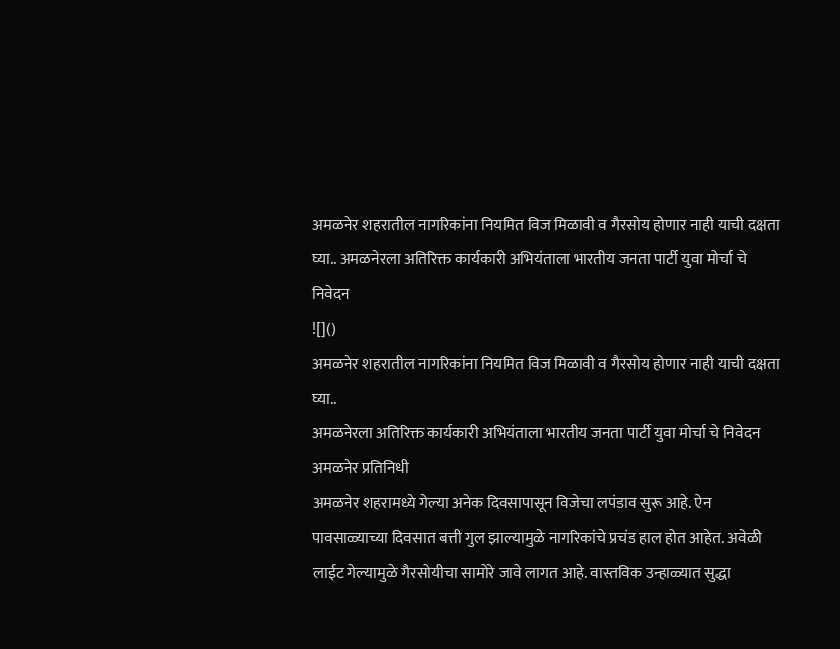अमळनेर शहरातील नागरिकांना नियमित विज मिळावी व गैरसोय होणार नाही याची दक्षता घ्या.. अमळनेरला अतिरिक्त कार्यकारी अभियंताला भारतीय जनता पार्टी युवा मोर्चा चे निवेदन
![]()
अमळनेर शहरातील नागरिकांना नियमित विज मिळावी व गैरसोय होणार नाही याची दक्षता घ्या..
अमळनेरला अतिरिक्त कार्यकारी अभियंताला भारतीय जनता पार्टी युवा मोर्चा चे निवेदन
अमळनेर प्रतिनिधी
अमळनेर शहरामध्ये गेल्या अनेक दिवसापासून विजेचा लपंडाव सुरू आहे. ऐन पावसाळ्याच्या दिवसात बत्ती गुल झाल्यामुळे नागरिकांचे प्रचंड हाल होत आहेत. अवेळी लाईट गेल्यामुळे गैरसोयीचा सामोरे जावे लागत आहे. वास्तविक उन्हाळ्यात सुद्धा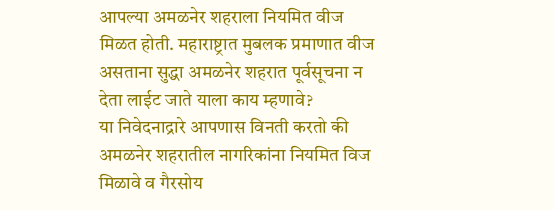आपल्या अमळनेर शहराला नियमित वीज मिळत होती. महाराष्ट्रात मुबलक प्रमाणात वीज असताना सुद्धा अमळनेर शहरात पूर्वसूचना न देता लाईट जाते याला काय म्हणावे?
या निवेदनाद्रारे आपणास विनती करतो की अमळनेर शहरातील नागरिकांना नियमित विज मिळावे व गैरसोय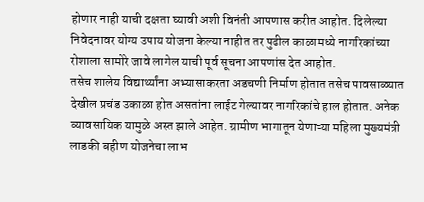होणार नाही याची दक्षता घ्यावी अशी विनंती आपणास करीत आहोत. दिलेल्या निवेदनावर योग्य उपाय योजना केल्या नाहीत तर पुढील काळामध्ये नागरिकांच्या रोशाला सामोरे जावे लागेल याची पूर्व सूचना आपणांस देत आहोत.
तसेच शालेय विद्यार्थ्यांना अभ्यासाकरता अडचणी निर्माण होतात तसेच पावसाळ्यात देखील प्रचंड उकाळा होत असतांना लाईट गेल्यावर नागरिकांचे हाल होतात. अनेक व्यावसायिक यामुळे अस्त झाले आहेत. ग्रामीण भागातून येणाऱ्या महिला मुख्यमंत्री लाडकी बहीण योजनेचा लाभ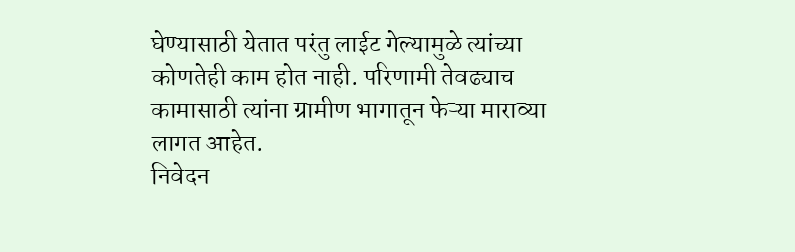घेण्यासाठी येतात परंतु लाईट गेल्यामुळे त्यांच्या कोणतेही काम होत नाही. परिणामी तेवढ्याच कामासाठी त्यांना ग्रामीण भागातून फेऱ्या माराव्या लागत आहेत.
निवेदन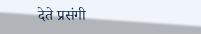देते प्रसंगी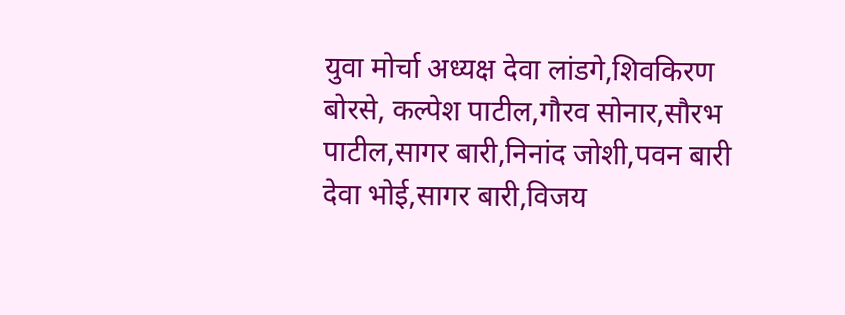युवा मोर्चा अध्यक्ष देवा लांडगे,शिवकिरण बोरसे, कल्पेश पाटील,गौरव सोनार,सौरभ पाटील,सागर बारी,निनांद जोशी,पवन बारी देवा भोई,सागर बारी,विजय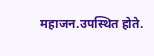महाजन.उपस्थित होते.